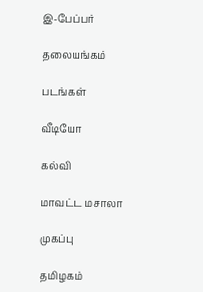இ-பேப்பர்

தலையங்கம்

படங்கள்

வீடியோ

கல்வி

மாவட்ட மசாலா

முகப்பு

தமிழகம்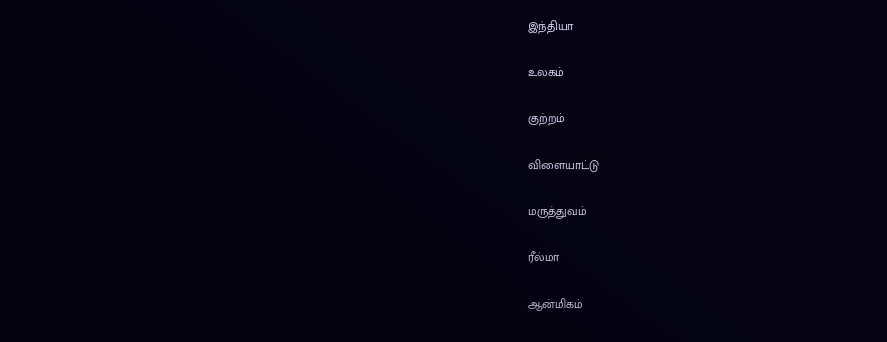இந்தியா

உலகம்

குற்றம்

விளையாட்டு

மருத்துவம்

ரீல்மா

ஆன்மிகம்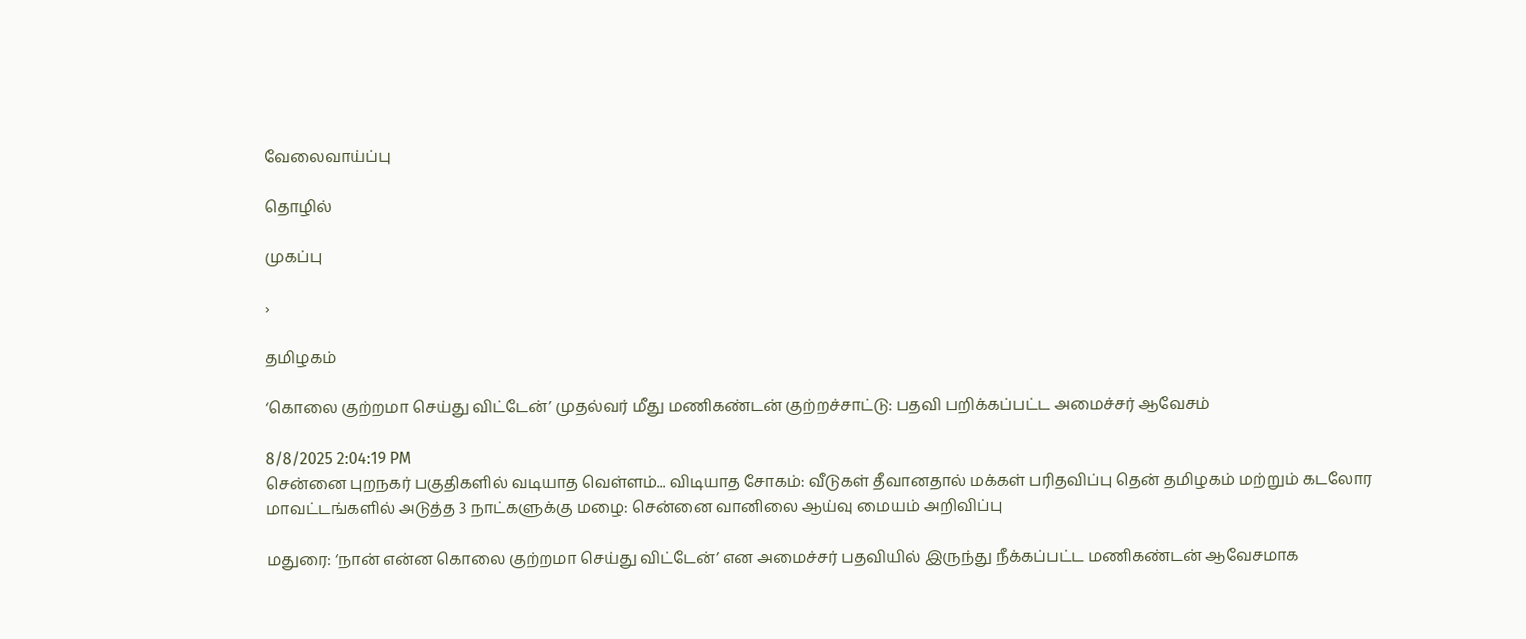வேலைவாய்ப்பு

தொழில்

முகப்பு

›

தமிழகம்

‘கொலை குற்றமா செய்து விட்டேன்’ முதல்வர் மீது மணிகண்டன் குற்றச்சாட்டு: பதவி பறிக்கப்பட்ட அமைச்சர் ஆவேசம்

8/8/2025 2:04:19 PM
சென்னை புறநகர் பகுதிகளில் வடியாத வெள்ளம்... விடியாத சோகம்: வீடுகள் தீவானதால் மக்கள் பரிதவிப்பு தென் தமிழகம் மற்றும் கடலோர மாவட்டங்களில் அடுத்த 3 நாட்களுக்கு மழை: சென்னை வானிலை ஆய்வு மையம் அறிவிப்பு

மதுரை: ‘நான் என்ன கொலை குற்றமா செய்து விட்டேன்’ என அமைச்சர் பதவியில் இருந்து நீக்கப்பட்ட மணிகண்டன் ஆவேசமாக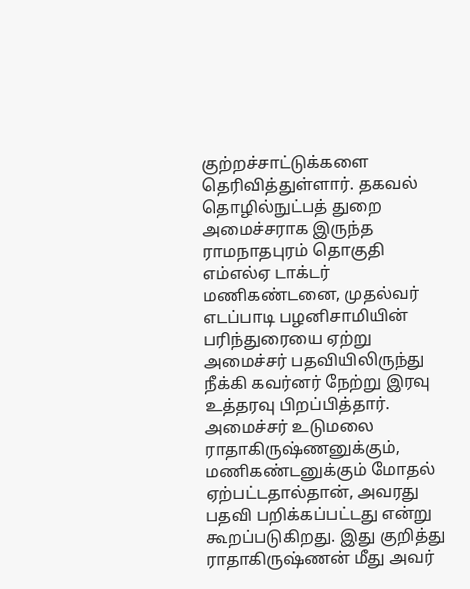குற்றச்சாட்டுக்களை தெரிவித்துள்ளார். தகவல் தொழில்நுட்பத் துறை அமைச்சராக இருந்த ராமநாதபுரம் தொகுதி எம்எல்ஏ டாக்டர் மணிகண்டனை, முதல்வர் எடப்பாடி பழனிசாமியின் பரிந்துரையை ஏற்று அமைச்சர் பதவியிலிருந்து நீக்கி கவர்னர் நேற்று இரவு உத்தரவு பிறப்பித்தார். அமைச்சர் உடுமலை ராதாகிருஷ்ணனுக்கும், மணிகண்டனுக்கும் மோதல் ஏற்பட்டதால்தான், அவரது பதவி பறிக்கப்பட்டது என்று கூறப்படுகிறது. இது குறித்து ராதாகிருஷ்ணன் மீது அவர்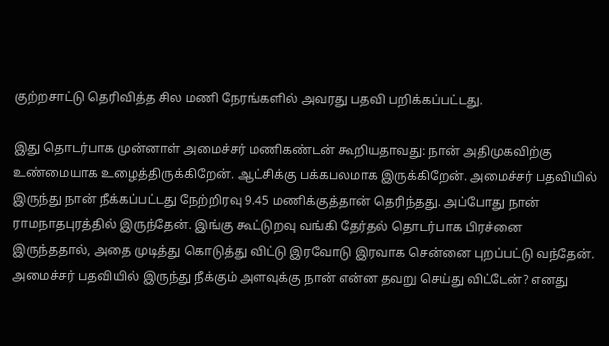குற்றசாட்டு தெரிவித்த சில மணி நேரங்களில் அவரது பதவி பறிக்கப்பட்டது.

இது தொடர்பாக முன்னாள் அமைச்சர் மணிகண்டன் கூறியதாவது: நான் அதிமுகவிற்கு உண்மையாக உழைத்திருக்கிறேன். ஆட்சிக்கு பக்கபலமாக இருக்கிறேன். அமைச்சர் பதவியில் இருந்து நான் நீக்கப்பட்டது நேற்றிரவு 9.45 மணிக்குத்தான் தெரிந்தது. அப்போது நான் ராமநாதபுரத்தில் இருந்தேன். இங்கு கூட்டுறவு வங்கி தேர்தல் தொடர்பாக பிரச்னை இருந்ததால், அதை முடித்து கொடுத்து விட்டு இரவோடு இரவாக சென்னை புறப்பட்டு வந்தேன்.
அமைச்சர் பதவியில் இருந்து நீக்கும் அளவுக்கு நான் என்ன தவறு செய்து விட்டேன்? எனது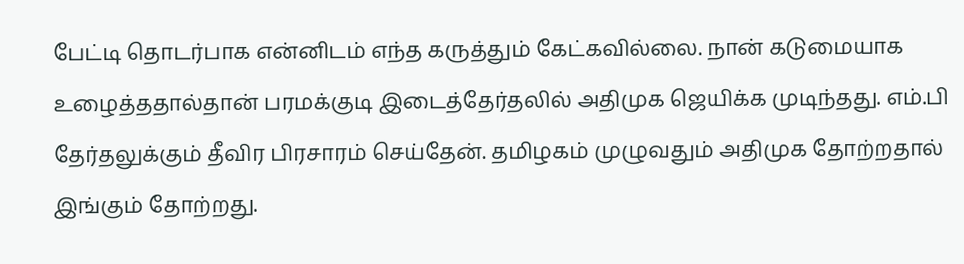பேட்டி தொடர்பாக என்னிடம் எந்த கருத்தும் கேட்கவில்லை. நான் கடுமையாக உழைத்ததால்தான் பரமக்குடி இடைத்தேர்தலில் அதிமுக ஜெயிக்க முடிந்தது. எம்.பி தேர்தலுக்கும் தீவிர பிரசாரம் செய்தேன். தமிழகம் முழுவதும் அதிமுக தோற்றதால் இங்கும் தோற்றது.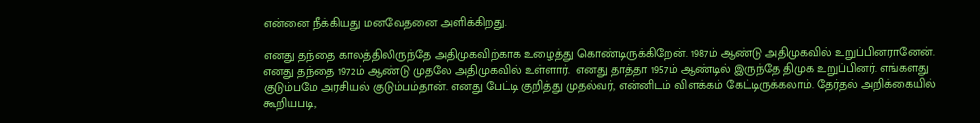என்னை நீக்கியது மனவேதனை அளிக்கிறது.

எனது தந்தை காலத்திலிருந்தே அதிமுகவிற்காக உழைத்து கொண்டிருக்கிறேன். 1987ம் ஆண்டு அதிமுகவில் உறுப்பினரானேன். எனது தந்தை 1972ம் ஆண்டு முதலே அதிமுகவில் உள்ளார்.  எனது தாத்தா 1957ம் ஆண்டில் இருந்தே திமுக உறுப்பினர். எங்களது குடும்பமே அரசியல் குடும்பம்தான். எனது பேட்டி குறித்து முதல்வர், என்னிடம் விளக்கம் கேட்டிருக்கலாம். தேர்தல் அறிக்கையில் கூறியபடி,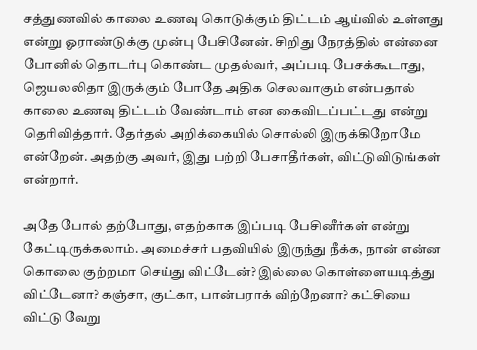சத்துணவில் காலை உணவு கொடுக்கும் திட்டம் ஆய்வில் உள்ளது என்று ஓராண்டுக்கு முன்பு பேசினேன். சிறிது நேரத்தில் என்னை போனில் தொடர்பு கொண்ட முதல்வர், அப்படி பேசக்கூடாது, ஜெயலலிதா இருக்கும் போதே அதிக செலவாகும் என்பதால் காலை உணவு திட்டம் வேண்டாம் என கைவிடப்பட்டது என்று தெரிவித்தார். தேர்தல் அறிக்கையில் சொல்லி இருக்கிறோமே என்றேன். அதற்கு அவர், இது பற்றி பேசாதீர்கள், விட்டுவிடுங்கள் என்றார்.

அதே போல் தற்போது, எதற்காக இப்படி பேசினீர்கள் என்று கேட்டிருக்கலாம். அமைச்சர் பதவியில் இருந்து நீக்க, நான் என்ன கொலை குற்றமா செய்து விட்டேன்? இல்லை கொள்ளையடித்து விட்டேனா? கஞ்சா, குட்கா, பான்பராக் விற்றேனா? கட்சியை விட்டு வேறு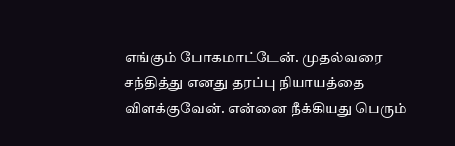எங்கும் போகமாட்டேன். முதல்வரை சந்தித்து எனது தரப்பு நியாயத்தை விளக்குவேன். என்னை நீக்கியது பெரும்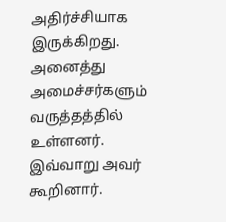அதிர்ச்சியாக இருக்கிறது. அனைத்து அமைச்சர்களும் வருத்தத்தில் உள்ளனர். இவ்வாறு அவர் கூறினார்.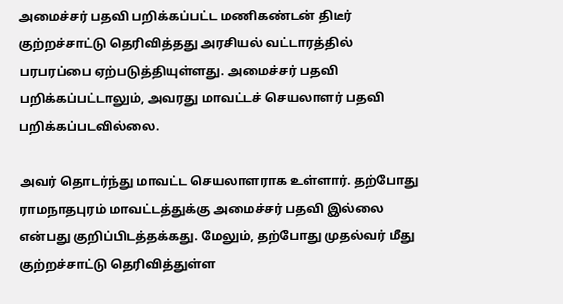அமைச்சர் பதவி பறிக்கப்பட்ட மணிகண்டன் திடீர் குற்றச்சாட்டு தெரிவித்தது அரசியல் வட்டாரத்தில் பரபரப்பை ஏற்படுத்தியுள்ளது. அமைச்சர் பதவி பறிக்கப்பட்டாலும், அவரது மாவட்டச் செயலாளர் பதவி பறிக்கப்படவில்லை.

அவர் தொடர்ந்து மாவட்ட செயலாளராக உள்ளார். தற்போது ராமநாதபுரம் மாவட்டத்துக்கு அமைச்சர் பதவி இல்லை என்பது குறிப்பிடத்தக்கது. மேலும், தற்போது முதல்வர் மீது குற்றச்சாட்டு தெரிவித்துள்ள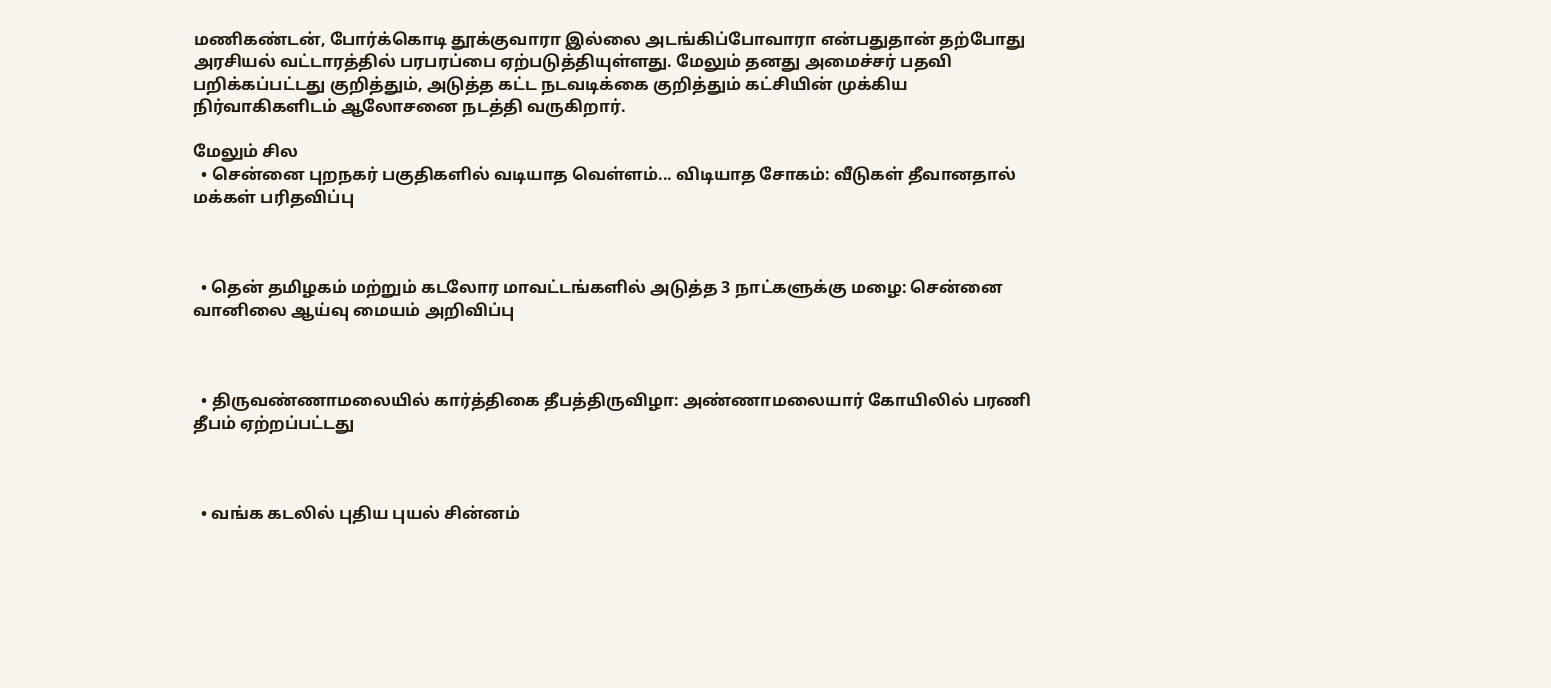மணிகண்டன், போர்க்கொடி தூக்குவாரா இல்லை அடங்கிப்போவாரா என்பதுதான் தற்போது அரசியல் வட்டாரத்தில் பரபரப்பை ஏற்படுத்தியுள்ளது. மேலும் தனது அமைச்சர் பதவி பறிக்கப்பட்டது குறித்தும், அடுத்த கட்ட நடவடிக்கை குறித்தும் கட்சியின் முக்கிய நிர்வாகிகளிடம் ஆலோசனை நடத்தி வருகிறார்.

மேலும் சில
  • சென்னை புறநகர் பகுதிகளில் வடியாத வெள்ளம்... விடியாத சோகம்: வீடுகள் தீவானதால் மக்கள் பரிதவிப்பு



  • தென் தமிழகம் மற்றும் கடலோர மாவட்டங்களில் அடுத்த 3 நாட்களுக்கு மழை: சென்னை வானிலை ஆய்வு மையம் அறிவிப்பு



  • திருவண்ணாமலையில் கார்த்திகை தீபத்திருவிழா: அண்ணாமலையார் கோயிலில் பரணி தீபம் ஏற்றப்பட்டது



  • வங்க கடலில் புதிய புயல் சின்னம்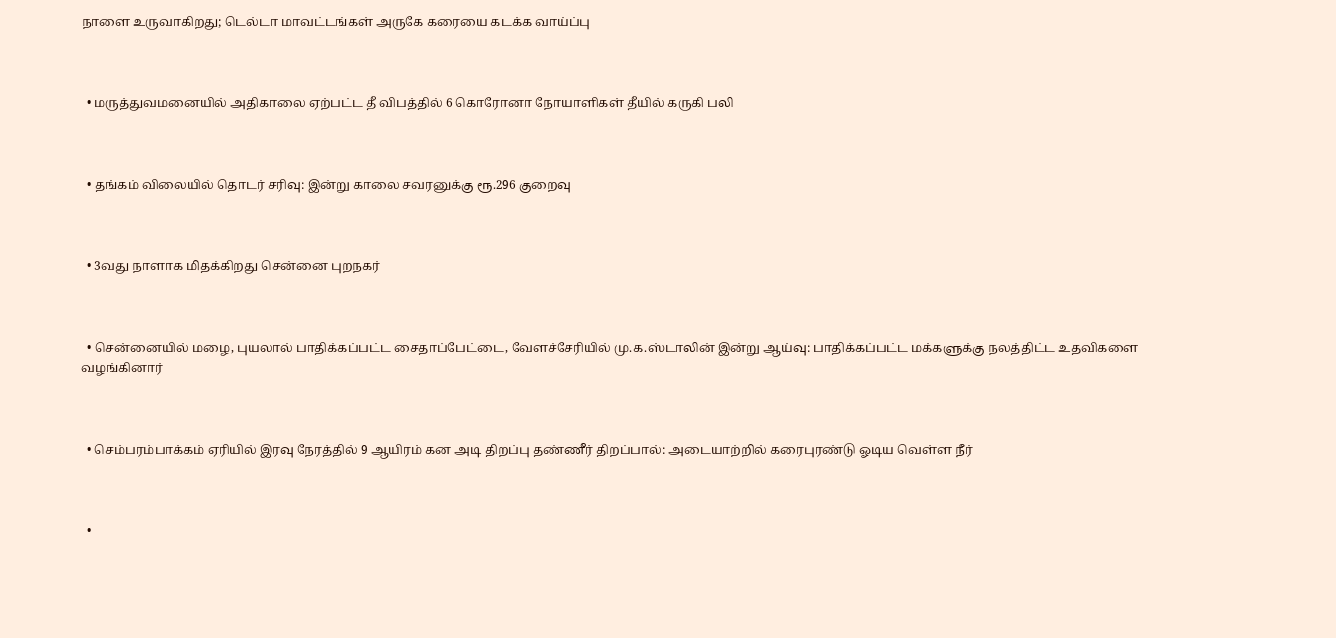நாளை உருவாகிறது; டெல்டா மாவட்டங்கள் அருகே கரையை கடக்க வாய்ப்பு



  • மருத்துவமனையில் அதிகாலை ஏற்பட்ட தீ விபத்தில் 6 கொரோனா நோயாளிகள் தீயில் கருகி பலி



  • தங்கம் விலையில் தொடர் சரிவு: இன்று காலை சவரனுக்கு ரூ.296 குறைவு



  • 3வது நாளாக மிதக்கிறது சென்னை புறநகர்



  • சென்னையில் மழை, புயலால் பாதிக்கப்பட்ட சைதாப்பேட்டை, வேளச்சேரியில் மு.க.ஸ்டாலின் இன்று ஆய்வு: பாதிக்கப்பட்ட மக்களுக்கு நலத்திட்ட உதவிகளை வழங்கினார்



  • செம்பரம்பாக்கம் ஏரியில் இரவு நேரத்தில் 9 ஆயிரம் கன அடி திறப்பு தண்ணீர் திறப்பால்: அடையாற்றில் கரைபுரண்டு ஓடிய வெள்ள நீர்



  •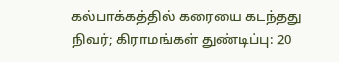கல்பாக்கத்தில் கரையை கடந்தது நிவர்; கிராமங்கள் துண்டிப்பு: 20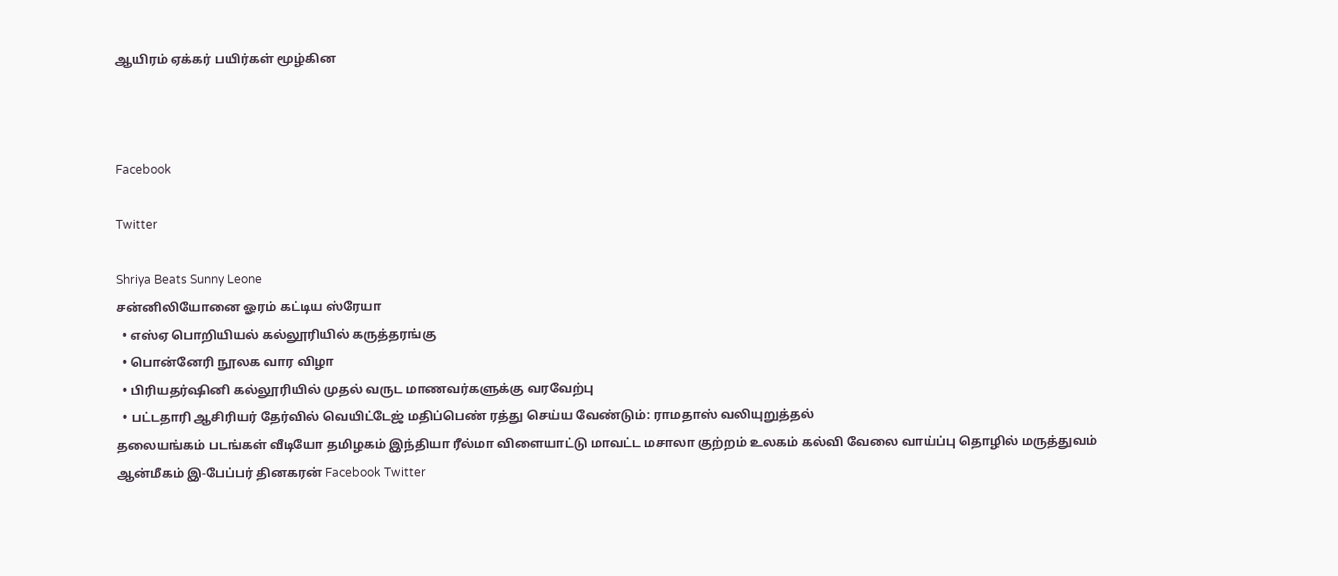ஆயிரம் ஏக்கர் பயிர்கள் மூழ்கின



Facebook

Twitter

Shriya Beats Sunny Leone
சன்னிலியோனை ஓரம் கட்டிய ஸ்ரேயா
  • எஸ்ஏ பொறியியல் கல்லூரியில் கருத்தரங்கு
  • பொன்னேரி நூலக வார விழா
  • பிரியதர்ஷினி கல்லூரியில் முதல் வருட மாணவர்களுக்கு வரவேற்பு
  • பட்டதாரி ஆசிரியர் தேர்வில் வெயிட்டேஜ் மதிப்பெண் ரத்து செய்ய வேண்டும்: ராமதாஸ் வலியுறுத்தல்
தலையங்கம் படங்கள் வீடியோ தமிழகம் இந்தியா ரீல்மா விளையாட்டு மாவட்ட மசாலா குற்றம் உலகம் கல்வி வேலை வாய்ப்பு தொழில் மருத்துவம் ஆன்மீகம் இ-பேப்பர் தினகரன் Facebook Twitter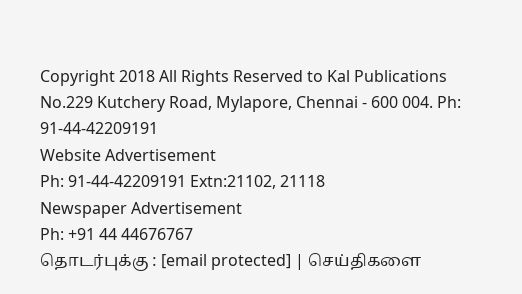Copyright 2018 All Rights Reserved to Kal Publications
No.229 Kutchery Road, Mylapore, Chennai - 600 004. Ph: 91-44-42209191
Website Advertisement
Ph: 91-44-42209191 Extn:21102, 21118
Newspaper Advertisement
Ph: +91 44 44676767
தொடர்புக்கு : [email protected] | செய்திகளை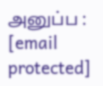அனுப்ப : [email protected]